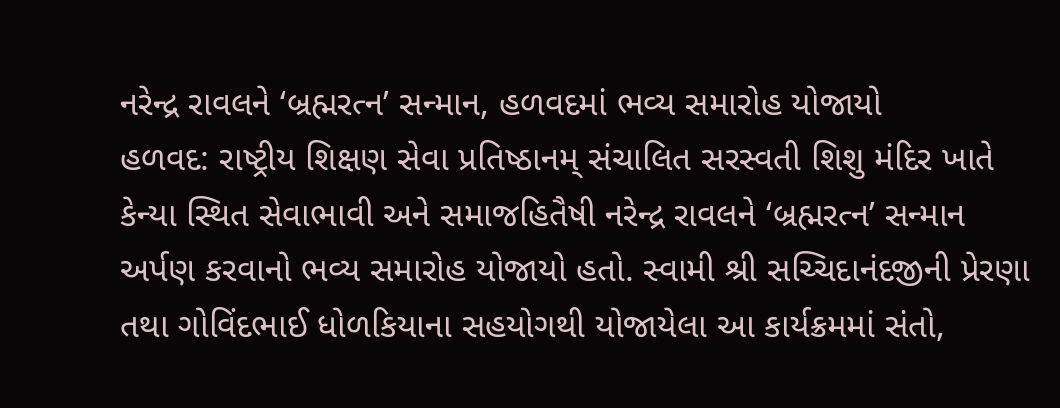નરેન્દ્ર રાવલને ‘બ્રહ્મરત્ન’ સન્માન, હળવદમાં ભવ્ય સમારોહ યોજાયો
હળવદ: રાષ્ટ્રીય શિક્ષણ સેવા પ્રતિષ્ઠાનમ્ સંચાલિત સરસ્વતી શિશુ મંદિર ખાતે કેન્યા સ્થિત સેવાભાવી અને સમાજહિતૈષી નરેન્દ્ર રાવલને ‘બ્રહ્મરત્ન’ સન્માન અર્પણ કરવાનો ભવ્ય સમારોહ યોજાયો હતો. સ્વામી શ્રી સચ્ચિદાનંદજીની પ્રેરણા તથા ગોવિંદભાઈ ધોળકિયાના સહયોગથી યોજાયેલા આ કાર્યક્રમમાં સંતો,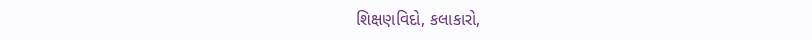શિક્ષણવિદો, કલાકારો,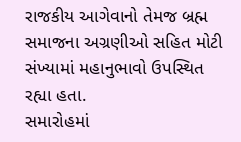રાજકીય આગેવાનો તેમજ બ્રહ્મ સમાજના અગ્રણીઓ સહિત મોટી સંખ્યામાં મહાનુભાવો ઉપસ્થિત રહ્યા હતા.
સમારોહમાં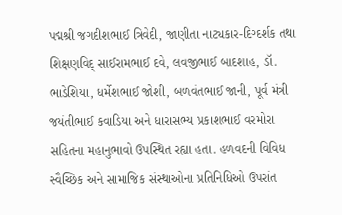પદ્મશ્રી જગદીશભાઈ ત્રિવેદી, જાણીતા નાટ્યકાર-દિગ્દર્શક તથા શિક્ષણવિદ્ સાઈરામભાઈ દવે, લવજીભાઈ બાદશાહ, ડૉ. ભાડેશિયા, ધર્મેશભાઈ જોશી, બળવંતભાઈ જાની, પૂર્વ મંત્રી જયંતીભાઈ કવાડિયા અને ધારાસભ્ય પ્રકાશભાઈ વરમોરા સહિતના મહાનુભાવો ઉપસ્થિત રહ્યા હતા. હળવદની વિવિધ સ્વૈચ્છિક અને સામાજિક સંસ્થાઓના પ્રતિનિધિઓ ઉપરાંત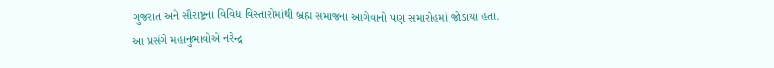ગુજરાત અને સૌરાષ્ટ્રના વિવિધ વિસ્તારોમાંથી બ્રહ્મ સમાજના આગેવાનો પણ સમારોહમાં જોડાયા હતા.
આ પ્રસંગે મહાનુભાવોએ નરેન્દ્ર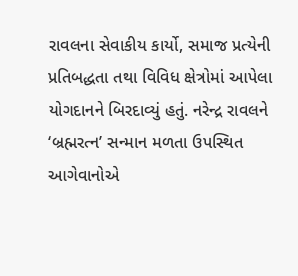રાવલના સેવાકીય કાર્યો, સમાજ પ્રત્યેની પ્રતિબદ્ધતા તથા વિવિધ ક્ષેત્રોમાં આપેલા યોગદાનને બિરદાવ્યું હતું. નરેન્દ્ર રાવલને ‘બ્રહ્મરત્ન’ સન્માન મળતા ઉપસ્થિત આગેવાનોએ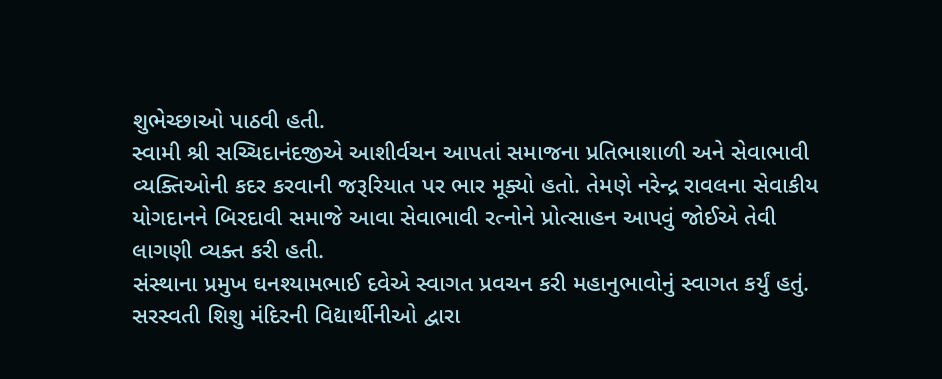શુભેચ્છાઓ પાઠવી હતી.
સ્વામી શ્રી સચ્ચિદાનંદજીએ આશીર્વચન આપતાં સમાજના પ્રતિભાશાળી અને સેવાભાવી વ્યક્તિઓની કદર કરવાની જરૂરિયાત પર ભાર મૂક્યો હતો. તેમણે નરેન્દ્ર રાવલના સેવાકીય યોગદાનને બિરદાવી સમાજે આવા સેવાભાવી રત્નોને પ્રોત્સાહન આપવું જોઈએ તેવી લાગણી વ્યક્ત કરી હતી.
સંસ્થાના પ્રમુખ ઘનશ્યામભાઈ દવેએ સ્વાગત પ્રવચન કરી મહાનુભાવોનું સ્વાગત કર્યું હતું. સરસ્વતી શિશુ મંદિરની વિદ્યાર્થીનીઓ દ્વારા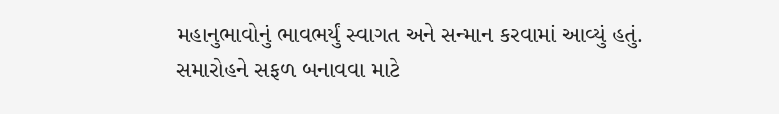મહાનુભાવોનું ભાવભર્યું સ્વાગત અને સન્માન કરવામાં આવ્યું હતું.
સમારોહને સફળ બનાવવા માટે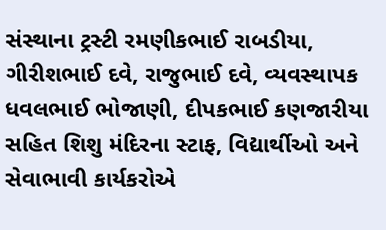સંસ્થાના ટ્રસ્ટી રમણીકભાઈ રાબડીયા, ગીરીશભાઈ દવે, રાજુભાઈ દવે, વ્યવસ્થાપક ધવલભાઈ ભોજાણી, દીપકભાઈ કણજારીયા સહિત શિશુ મંદિરના સ્ટાફ, વિદ્યાર્થીઓ અને સેવાભાવી કાર્યકરોએ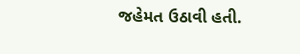જહેમત ઉઠાવી હતી.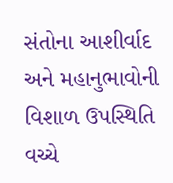સંતોના આશીર્વાદ અને મહાનુભાવોની વિશાળ ઉપસ્થિતિ વચ્ચે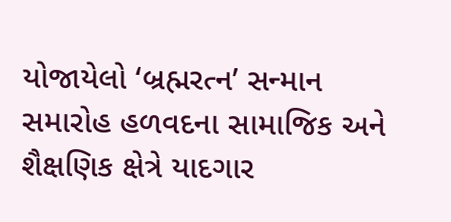યોજાયેલો ‘બ્રહ્મરત્ન’ સન્માન સમારોહ હળવદના સામાજિક અને શૈક્ષણિક ક્ષેત્રે યાદગાર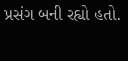પ્રસંગ બની રહ્યો હતો.